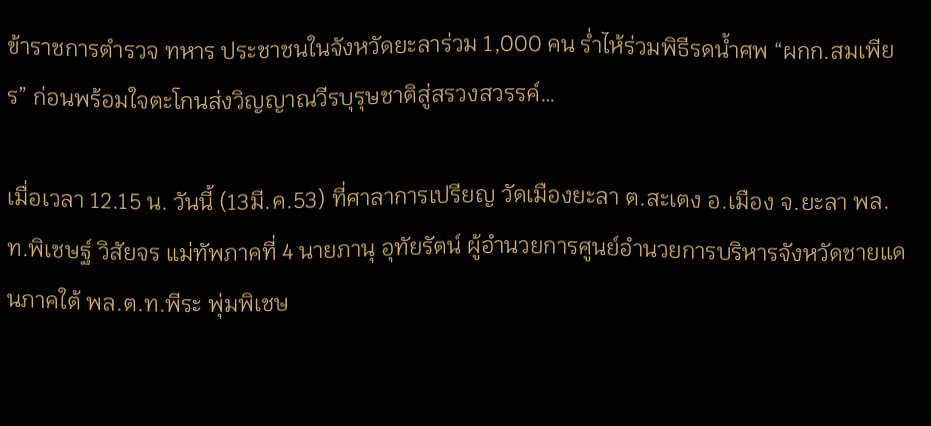ข้าราชการตำรวจ ทหาร ประชาชนในจังหวัดยะลาร่วม 1,000 คน ร่ำไห้ร่วมพิธีรดน้ำศพ “ผกก.สมเพียร” ก่อนพร้อมใจตะโกนส่งวิญญาณวีรบุรุษชาติสู่สรวงสวรรค์…

เมื่อเวลา 12.15 น. วันนี้ (13มี.ค.53) ที่ศาลาการเปรียญ วัดเมืองยะลา ต.สะเตง อ.เมือง จ.ยะลา พล.ท.พิเชษฐ์ วิสัยจร แม่ทัพภาคที่ 4 นายภานุ อุทัยรัตน์ ผู้อำนวยการศูนย์อำนวยการบริหารจังหวัดชายแดนภาคใต้ พล.ต.ท.พีระ พุ่มพิเชษ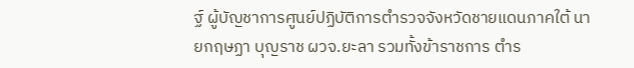ฐ์ ผู้บัญชาการศูนย์ปฏิบัติการตำรวจจังหวัดชายแดนภาคใต้ นายกฤษฏา บุญราช ผวจ.ยะลา รวมทั้งข้าราชการ ตำร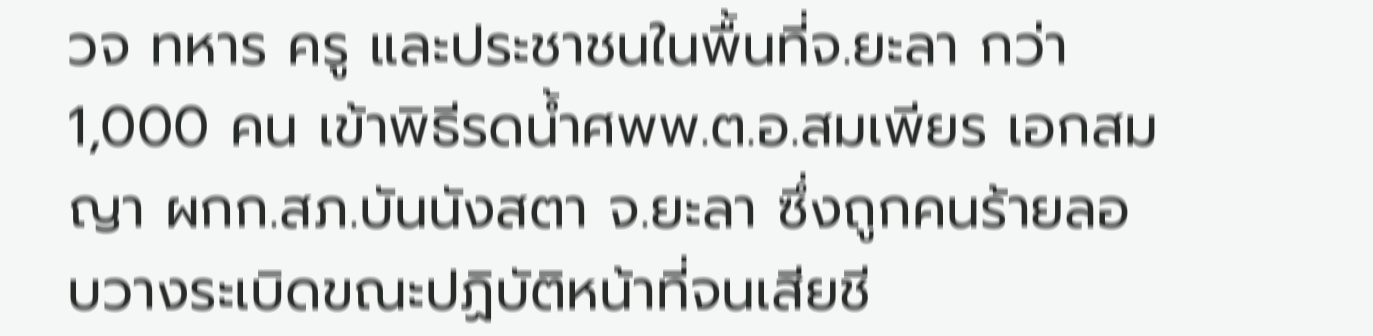วจ ทหาร ครู และประชาชนในพื้นที่จ.ยะลา กว่า 1,000 คน เข้าพิธีรดน้ำศพพ.ต.อ.สมเพียร เอกสมญา ผกก.สภ.บันนังสตา จ.ยะลา ซึ่งถูกคนร้ายลอบวางระเบิดขณะปฏิบัติหน้าที่จนเสียชี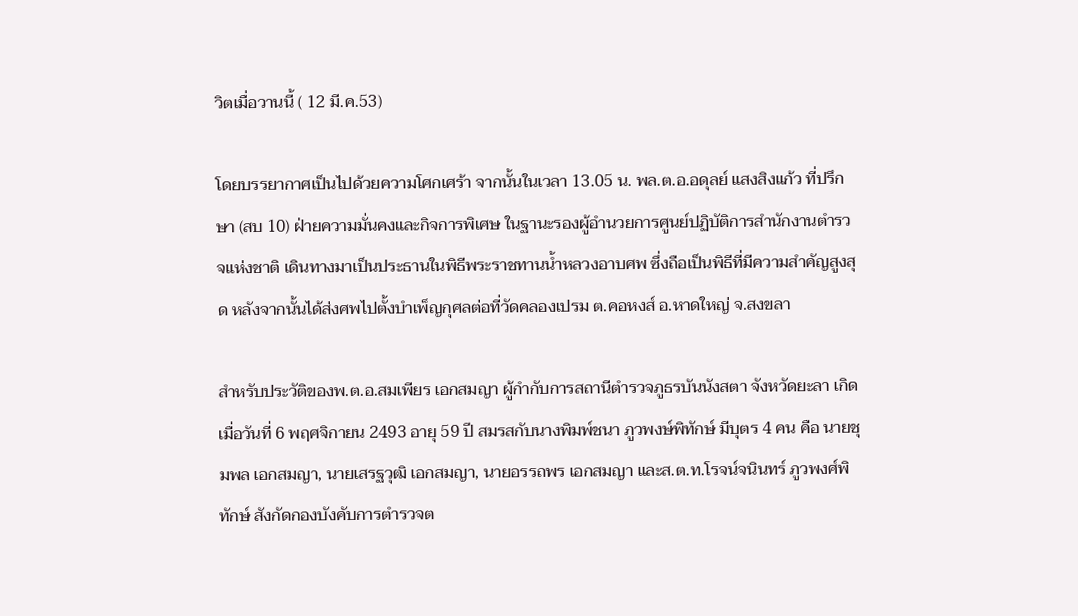วิตเมื่อวานนี้ ( 12 มี.ค.53)

โดยบรรยากาศเป็นไปด้วยความโศกเศร้า จากนั้นในเวลา 13.05 น. พล.ต.อ.อดุลย์ แสงสิงแก้ว ที่ปรึกษา (สบ 10) ฝ่ายความมั่นคงและกิจการพิเศษ ในฐานะรองผู้อำนวยการศูนย์ปฏิบัติการสำนักงานตำรวจแห่งชาติ เดินทางมาเป็นประธานในพิธีพระราชทานน้ำหลวงอาบศพ ซึ่งถือเป็นพิธีที่มีความสำคัญสูงสุด หลังจากนั้นได้ส่งศพไปตั้งบำเพ็ญกุศลต่อที่วัดคลองเปรม ต.คอหงส์ อ.หาดใหญ่ จ.สงขลา

สำหรับประวัติของพ.ต.อ.สมเพียร เอกสมญา ผู้กำกับการสถานีตำรวจภูธรบันนังสตา จังหวัดยะลา เกิดเมื่อวันที่ 6 พฤศจิกายน 2493 อายุ 59 ปี สมรสกับนางพิมพ์ชนา ภูวพงษ์พิทักษ์ มีบุตร 4 คน คือ นายชุมพล เอกสมญา, นายเสรฐวุฒิ เอกสมญา, นายอรรถพร เอกสมญา และส.ต.ท.โรจน์จนินทร์ ภูวพงศ์พิทักษ์ สังกัดกองบังคับการตำรวจต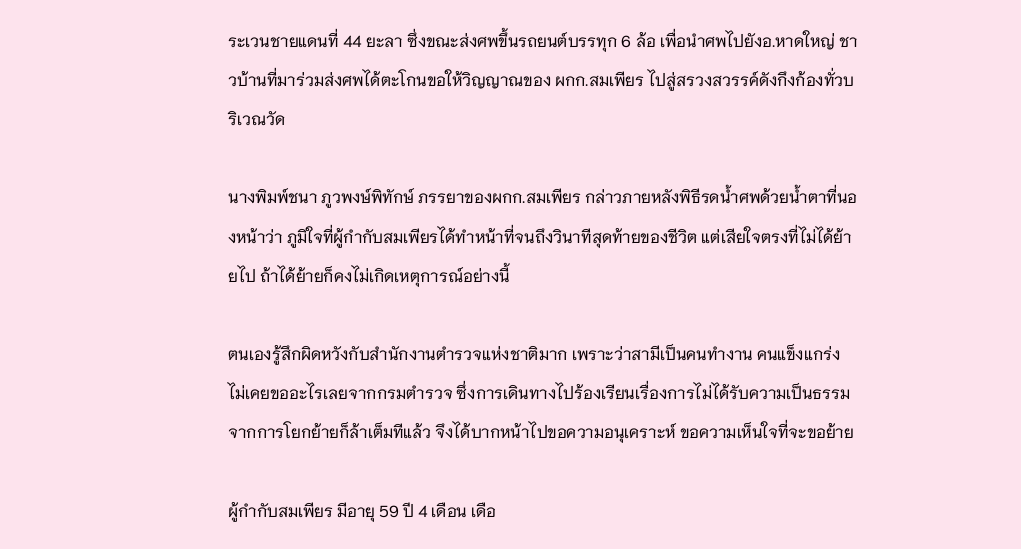ระเวนชายแดนที่ 44 ยะลา ซึ่งขณะส่งศพขึ้นรถยนต์บรรทุก 6 ล้อ เพื่อนำศพไปยังอ.หาดใหญ่ ชาวบ้านที่มาร่วมส่งศพได้ตะโกนขอให้วิญญาณของ ผกก.สมเพียร ไปสู่สรวงสวรรค์ดังกึงก้องทั่วบริเวณวัด

นางพิมพ์ชนา ภูวพงษ์พิทักษ์ ภรรยาของผกก.สมเพียร กล่าวภายหลังพิธีรดน้ำศพด้วยน้ำตาที่นองหน้าว่า ภูมิใจที่ผู้กำกับสมเพียรได้ทำหน้าที่จนถึงวินาทีสุดท้ายของชีวิต แต่เสียใจตรงที่ไม่ได้ย้ายไป ถ้าได้ย้ายก็คงไม่เกิดเหตุการณ์อย่างนี้

ตนเองรู้สึกผิดหวังกับสำนักงานตำรวจแห่งชาติมาก เพราะว่าสามีเป็นคนทำงาน คนแข็งแกร่ง ไม่เคยขออะไรเลยจากกรมตำรวจ ซึ่งการเดินทางไปร้องเรียนเรื่องการไม่ได้รับความเป็นธรรมจากการโยกย้ายก็ล้าเต็มทีแล้ว จึงได้บากหน้าไปขอความอนุเคราะห์ ขอความเห็นใจที่จะขอย้าย

ผู้กำกับสมเพียร มีอายุ 59 ปี 4 เดือน เดือ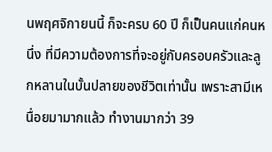นพฤศจิกายนนี้ ก็จะครบ 60 ปี ก็เป็นคนแก่คนหนึ่ง ที่มีความต้องการที่จะอยู่กับครอบครัวและลูกหลานในบั้นปลายของชีวิตเท่านั้น เพราะสามีเหนื่อยมามากแล้ว ทำงานมากว่า 39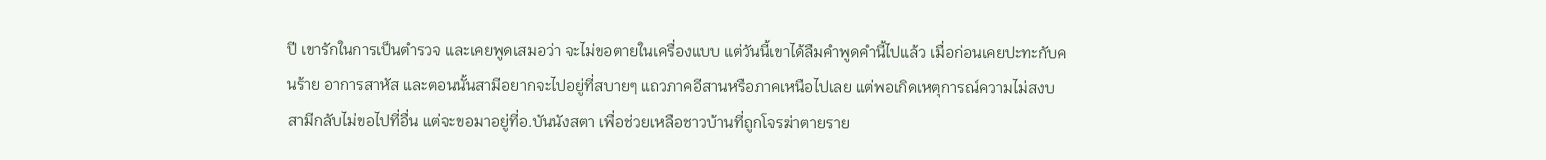ปี เขารักในการเป็นตำรวจ และเคยพูดเสมอว่า จะไม่ขอตายในเครื่องแบบ แต่วันนี้เขาได้ลืมคำพูดคำนี้ไปแล้ว เมื่อก่อนเคยปะทะกับคนร้าย อาการสาหัส และตอนนั้นสามีอยากจะไปอยู่ที่สบายๆ แถวภาคอีสานหรือภาคเหนือไปเลย แต่พอเกิดเหตุการณ์ความไม่สงบ สามีกลับไม่ขอไปที่อื่น แต่จะขอมาอยู่ที่อ.บันนังสตา เพื่อช่วยเหลือชาวบ้านที่ถูกโจรฆ่าตายราย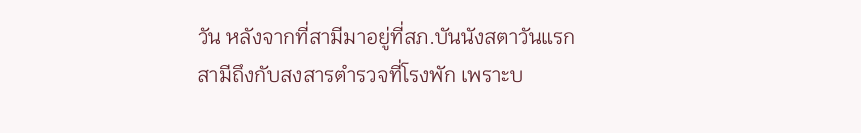วัน หลังจากที่สามีมาอยู่ที่สภ.บันนังสตาวันแรก สามีถึงกับสงสารตำรวจที่โรงพัก เพราะบ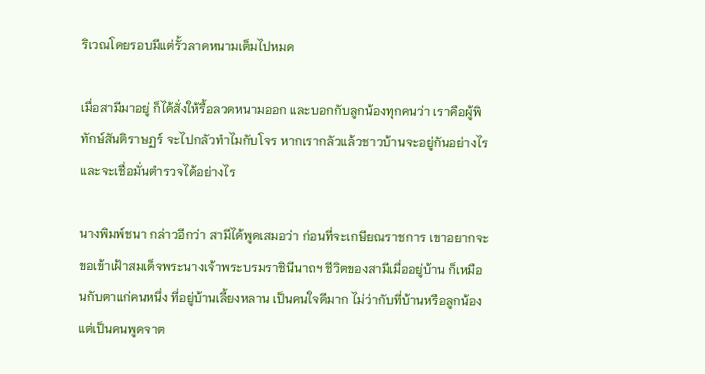ริเวณโดยรอบมีแต่รั้วลาดหนามเต็มไปหมด

เมื่อสามีมาอยู่ ก็ได้สั่งให้รื้อลวดหนามออก และบอกกับลูกน้องทุกคนว่า เราคือผู้พิทักษ์สันติราษฏร์ จะไปกลัวทำไมกับโจร หากเรากลัวแล้วชาวบ้านจะอยู่กันอย่างไร และจะเชื่อมั่นตำรวจได้อย่างไร

นางพิมพ์ชนา กล่าวอีกว่า สามีได้พูดเสมอว่า ก่อนที่จะเกษียณราชการ เขาอยากจะขอเข้าเฝ้าสมเด็จพระนางเจ้าพระบรมราชินีนาถฯ ชีวิตของสามีเมื่ออยู่บ้าน ก็เหมือนกับตาแก่คนหนึ่ง ที่อยู่บ้านเลี้ยงหลาน เป็นคนใจดีมาก ไม่ว่ากับที่บ้านหรือลูกน้อง แต่เป็นคนพูดจาต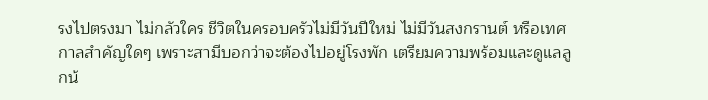รงไปตรงมา ไม่กลัวใคร ชีวิตในครอบครัวไม่มีวันปีใหม่ ไม่มีวันสงกรานต์ หรือเทศกาลสำคัญใดๆ เพราะสามีบอกว่าจะต้องไปอยู่โรงพัก เตรียมความพร้อมและดูแลลูกน้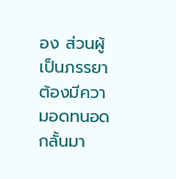อง ส่วนผู้เป็นภรรยาต้องมีความอดทนอดกลั้นมา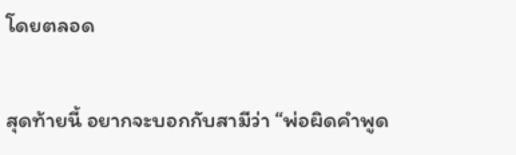โดยตลอด

สุดท้ายนี้ อยากจะบอกกับสามีว่า “พ่อผิดคำพูด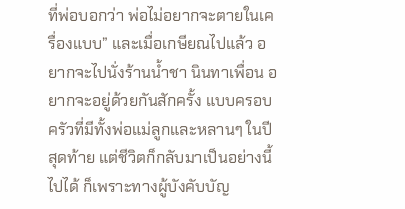ที่พ่อบอกว่า พ่อไม่อยากจะตายในเครื่องแบบ” และเมื่อเกษียณไปแล้ว อยากจะไปนั่งร้านน้ำชา นินทาเพื่อน อยากจะอยู่ด้วยกันสักครั้ง แบบครอบครัวที่มีทั้งพ่อแม่ลูกและหลานๆ ในปีสุดท้าย แต่ชีวิตก็กลับมาเป็นอย่างนี้ไปได้ ก็เพราะทางผู้บังคับบัญ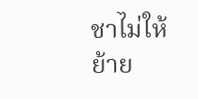ชาไม่ให้ย้าย